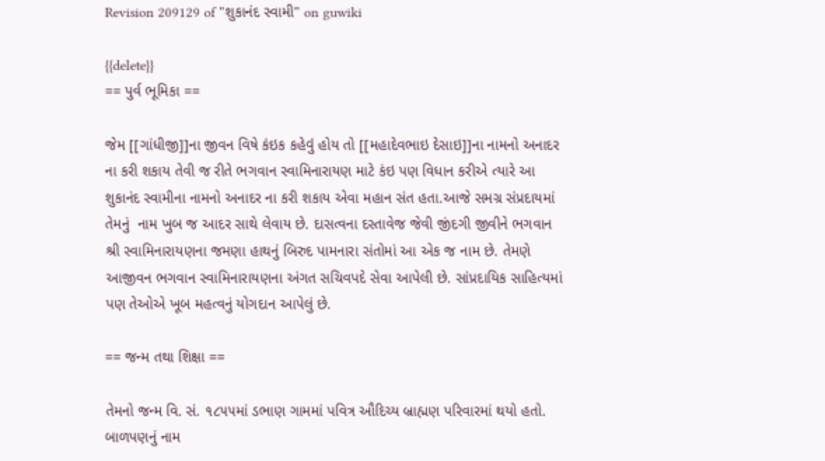Revision 209129 of "શુકાનંદ સ્વામી" on guwiki

{{delete}}
== પુર્વ ભૂમિકા ==

જેમ [[ગાંધીજી]]ના જીવન વિષે કંઇક કહેવું હોય તો [[મહાદેવભાઇ દેસાઇ]]ના નામનો અનાદર ના કરી શકાય તેવી જ રીતે ભગવાન સ્વામિનારાયણ માટે કંઇ પણ વિધાન કરીએ ત્યારે આ શુકાનંદ સ્વામીના નામનો અનાદર ના કરી શકાય એવા મહાન સંત હતા.આજે સમગ્ર સંપ્રદાયમાં તેમનું  નામ ખુબ જ આદર સાથે લેવાય છે. દાસત્વના દસ્તાવેજ જેવી જીંદગી જીવીને ભગવાન શ્રી સ્વામિનારાયણના જમણા હાથનું બિરુદ પામનારા સંતોમાં આ એક જ નામ છે. તેમણે  આજીવન ભગવાન સ્વામિનારાયણના અંગત સચિવપદે સેવા આપેલી છે. સાંપ્રદાયિક સાહિત્યમાં પણ તેઓએ ખૂબ મહત્વનું યોગદાન આપેલું છે.

== જન્મ તથા શિક્ષા ==

તેમનો જન્મ વિ. સં. ૧૮૫૫માં ડભાણ ગામમાં પવિત્ર ઔદિચ્ય બ્રાહ્મણ પરિવારમાં થયો હતો. બાળપણનું નામ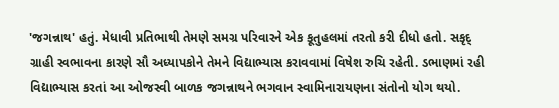'જગન્નાથ' હતું. મેધાવી પ્રતિભાથી તેમણે સમગ્ર પરિવારને એક કૂતુહલમાં તરતો કરી દીધો હતો. સકૃદ્ ગ્રાહી સ્વભાવના કારણે સૌ અધ્યાપકોને તેમને વિદ્યાભ્યાસ કરાવવામાં વિષેશ રુચિ રહેતી. ડભાણમાં રહી વિદ્યાભ્યાસ કરતાં આ ઓજસ્વી બાળક જગન્નાથને ભગવાન સ્વામિનારાયણના સંતોનો યોગ થયો.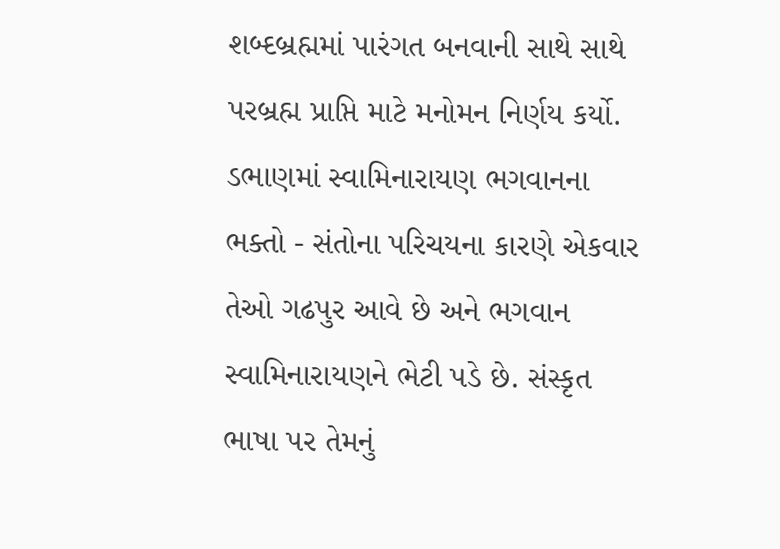શબ્દબ્રહ્મમાં પારંગત બનવાની સાથે સાથે પરબ્રહ્મ પ્રાપ્તિ માટે મનોમન નિર્ણય કર્યો. ડભાણમાં સ્વામિનારાયણ ભગવાનના ભક્તો - સંતોના પરિચયના કારણે એકવાર તેઓ ગઢપુર આવે છે અને ભગવાન સ્વામિનારાયણને ભેટી પડે છે. સંસ્કૃત ભાષા પર તેમનું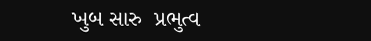ખુબ સારુ  પ્રભુત્વ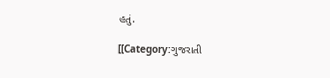હતું.

[[Category:ગુજરાતી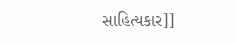સાહિત્યકાર]]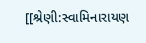[[શ્રેણી:સ્વામિનારાયણ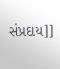સંપ્રદાય]]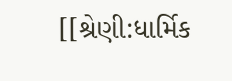[[શ્રેણી:ધાર્મિક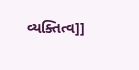વ્યક્તિત્વ]]